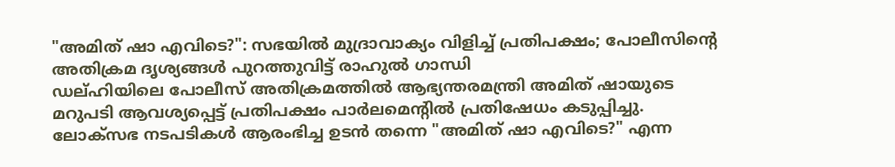"അമിത് ഷാ എവിടെ?": സഭയിൽ മുദ്രാവാക്യം വിളിച്ച് പ്രതിപക്ഷം; പോലീസിന്റെ അതിക്രമ ദൃശ്യങ്ങൾ പുറത്തുവിട്ട് രാഹുൽ ഗാന്ധി
ഡല്ഹിയിലെ പോലീസ് അതിക്രമത്തിൽ ആഭ്യന്തരമന്ത്രി അമിത് ഷായുടെ മറുപടി ആവശ്യപ്പെട്ട് പ്രതിപക്ഷം പാർലമെന്റിൽ പ്രതിഷേധം കടുപ്പിച്ചു. ലോക്സഭ നടപടികൾ ആരംഭിച്ച ഉടൻ തന്നെ "അമിത് ഷാ എവിടെ?" എന്ന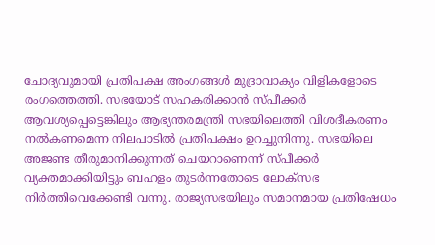ചോദ്യവുമായി പ്രതിപക്ഷ അംഗങ്ങൾ മുദ്രാവാക്യം വിളികളോടെ രംഗത്തെത്തി. സഭയോട് സഹകരിക്കാൻ സ്പീക്കർ ആവശ്യപ്പെട്ടെങ്കിലും ആഭ്യന്തരമന്ത്രി സഭയിലെത്തി വിശദീകരണം നൽകണമെന്ന നിലപാടിൽ പ്രതിപക്ഷം ഉറച്ചുനിന്നു. സഭയിലെ അജണ്ട തീരുമാനിക്കുന്നത് ചെയറാണെന്ന് സ്പീക്കർ വ്യക്തമാക്കിയിട്ടും ബഹളം തുടർന്നതോടെ ലോക്സഭ നിർത്തിവെക്കേണ്ടി വന്നു. രാജ്യസഭയിലും സമാനമായ പ്രതിഷേധം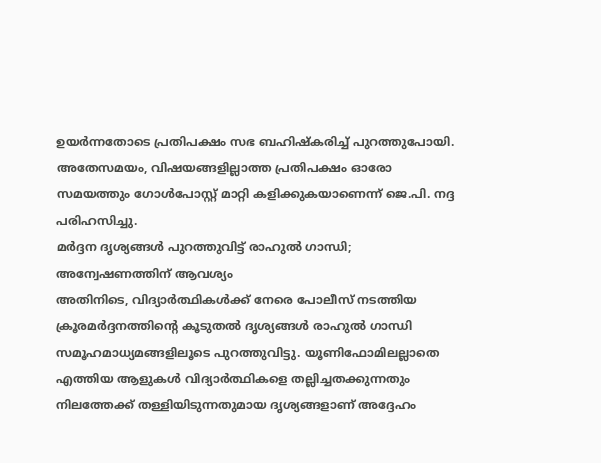ഉയർന്നതോടെ പ്രതിപക്ഷം സഭ ബഹിഷ്കരിച്ച് പുറത്തുപോയി. അതേസമയം, വിഷയങ്ങളില്ലാത്ത പ്രതിപക്ഷം ഓരോ സമയത്തും ഗോൾപോസ്റ്റ് മാറ്റി കളിക്കുകയാണെന്ന് ജെ.പി. നദ്ദ പരിഹസിച്ചു.
മർദ്ദന ദൃശ്യങ്ങൾ പുറത്തുവിട്ട് രാഹുൽ ഗാന്ധി; അന്വേഷണത്തിന് ആവശ്യം
അതിനിടെ, വിദ്യാർത്ഥികൾക്ക് നേരെ പോലീസ് നടത്തിയ ക്രൂരമർദ്ദനത്തിന്റെ കൂടുതൽ ദൃശ്യങ്ങൾ രാഹുൽ ഗാന്ധി സമൂഹമാധ്യമങ്ങളിലൂടെ പുറത്തുവിട്ടു. യൂണിഫോമിലല്ലാതെ എത്തിയ ആളുകൾ വിദ്യാർത്ഥികളെ തല്ലിച്ചതക്കുന്നതും നിലത്തേക്ക് തള്ളിയിടുന്നതുമായ ദൃശ്യങ്ങളാണ് അദ്ദേഹം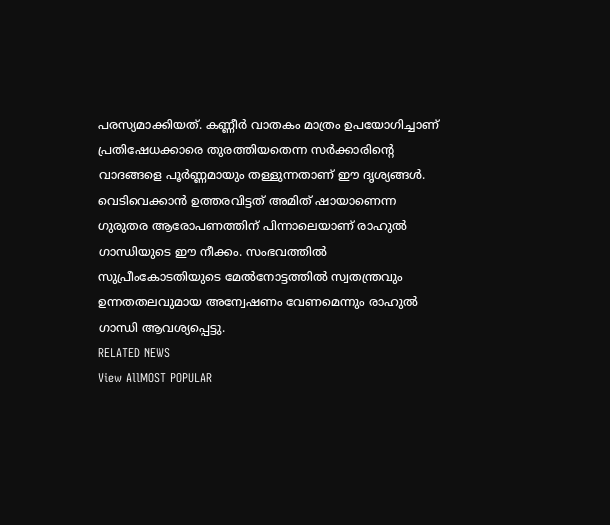പരസ്യമാക്കിയത്. കണ്ണീർ വാതകം മാത്രം ഉപയോഗിച്ചാണ് പ്രതിഷേധക്കാരെ തുരത്തിയതെന്ന സർക്കാരിന്റെ വാദങ്ങളെ പൂർണ്ണമായും തള്ളുന്നതാണ് ഈ ദൃശ്യങ്ങൾ. വെടിവെക്കാൻ ഉത്തരവിട്ടത് അമിത് ഷായാണെന്ന ഗുരുതര ആരോപണത്തിന് പിന്നാലെയാണ് രാഹുൽ ഗാന്ധിയുടെ ഈ നീക്കം. സംഭവത്തിൽ സുപ്രീംകോടതിയുടെ മേൽനോട്ടത്തിൽ സ്വതന്ത്രവും ഉന്നതതലവുമായ അന്വേഷണം വേണമെന്നും രാഹുൽ ഗാന്ധി ആവശ്യപ്പെട്ടു.
RELATED NEWS
View AllMOST POPULAR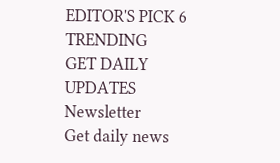EDITOR'S PICK 6
TRENDING
GET DAILY UPDATES
Newsletter
Get daily news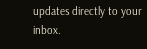updates directly to your inbox.